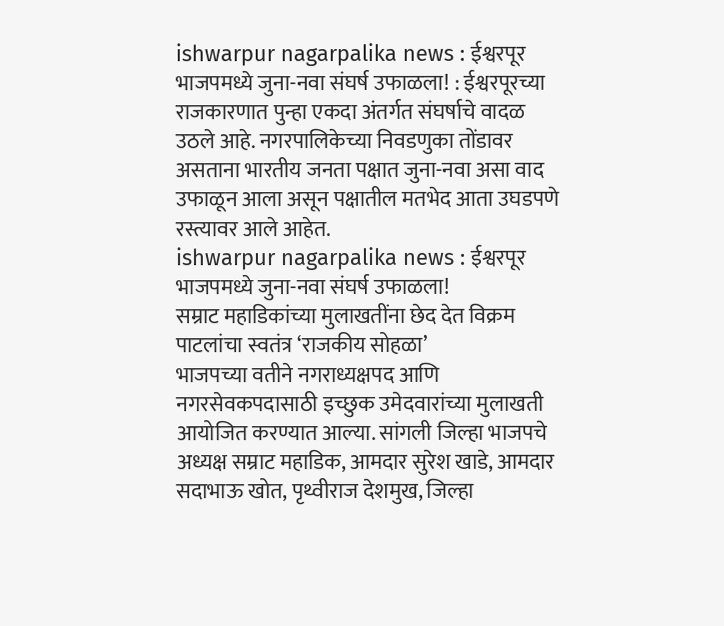ishwarpur nagarpalika news : ईश्वरपूर भाजपमध्ये जुना-नवा संघर्ष उफाळला! : ईश्वरपूरच्या राजकारणात पुन्हा एकदा अंतर्गत संघर्षाचे वादळ उठले आहे. नगरपालिकेच्या निवडणुका तोंडावर असताना भारतीय जनता पक्षात जुना-नवा असा वाद उफाळून आला असून पक्षातील मतभेद आता उघडपणे रस्त्यावर आले आहेत.
ishwarpur nagarpalika news : ईश्वरपूर भाजपमध्ये जुना-नवा संघर्ष उफाळला!
सम्राट महाडिकांच्या मुलाखतींना छेद देत विक्रम पाटलांचा स्वतंत्र ‘राजकीय सोहळा’
भाजपच्या वतीने नगराध्यक्षपद आणि नगरसेवकपदासाठी इच्छुक उमेदवारांच्या मुलाखती आयोजित करण्यात आल्या. सांगली जिल्हा भाजपचे अध्यक्ष सम्राट महाडिक, आमदार सुरेश खाडे, आमदार सदाभाऊ खोत, पृथ्वीराज देशमुख, जिल्हा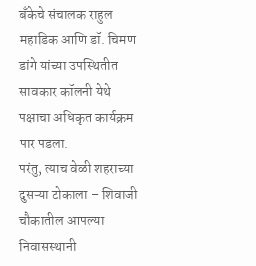बँकेचे संचालक राहुल महाडिक आणि डॉ. चिमण डांगे यांच्या उपस्थितीत सावकार कॉलनी येथे पक्षाचा अधिकृत कार्यक्रम पार पडला.
परंतु, त्याच वेळी शहराच्या दुसऱ्या टोकाला – शिवाजी चौकातील आपल्या निवासस्थानी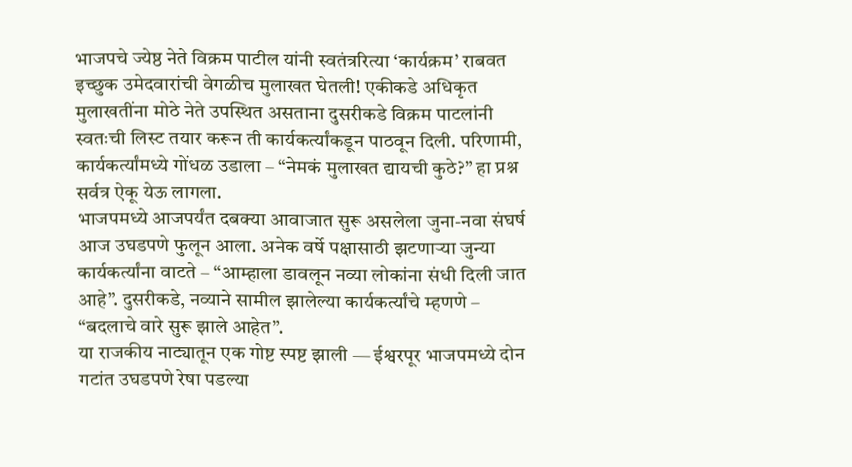भाजपचे ज्येष्ठ नेते विक्रम पाटील यांनी स्वतंत्ररित्या ‘कार्यक्रम’ राबवत इच्छुक उमेदवारांची वेगळीच मुलाखत घेतली! एकीकडे अधिकृत मुलाखतींना मोठे नेते उपस्थित असताना दुसरीकडे विक्रम पाटलांनी स्वतःची लिस्ट तयार करून ती कार्यकर्त्यांकडून पाठवून दिली. परिणामी, कार्यकर्त्यांमध्ये गोंधळ उडाला – “नेमकं मुलाखत द्यायची कुठे?” हा प्रश्न सर्वत्र ऐकू येऊ लागला.
भाजपमध्ये आजपर्यंत दबक्या आवाजात सुरू असलेला जुना-नवा संघर्ष आज उघडपणे फुलून आला. अनेक वर्षे पक्षासाठी झटणाऱ्या जुन्या कार्यकर्त्यांना वाटते – “आम्हाला डावलून नव्या लोकांना संधी दिली जात आहे”. दुसरीकडे, नव्याने सामील झालेल्या कार्यकर्त्यांचे म्हणणे – “बदलाचे वारे सुरू झाले आहेत”.
या राजकीय नाट्यातून एक गोष्ट स्पष्ट झाली — ईश्वरपूर भाजपमध्ये दोन गटांत उघडपणे रेषा पडल्या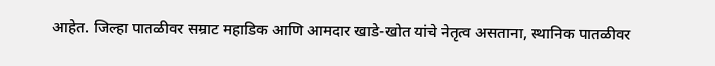आहेत. जिल्हा पातळीवर सम्राट महाडिक आणि आमदार खाडे-खोत यांचे नेतृत्व असताना, स्थानिक पातळीवर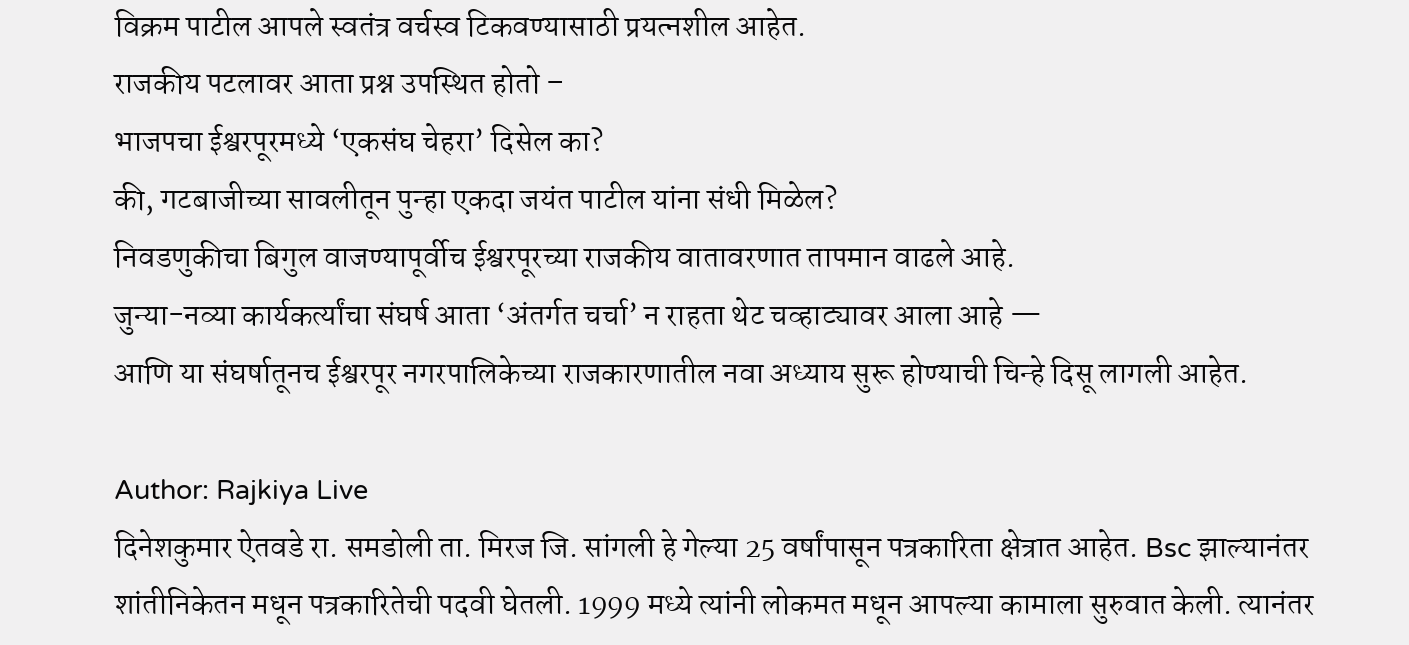विक्रम पाटील आपले स्वतंत्र वर्चस्व टिकवण्यासाठी प्रयत्नशील आहेत.
राजकीय पटलावर आता प्रश्न उपस्थित होतो –
भाजपचा ईश्वरपूरमध्ये ‘एकसंघ चेहरा’ दिसेल का?
की, गटबाजीच्या सावलीतून पुन्हा एकदा जयंत पाटील यांना संधी मिळेल?
निवडणुकीचा बिगुल वाजण्यापूर्वीच ईश्वरपूरच्या राजकीय वातावरणात तापमान वाढले आहे.
जुन्या-नव्या कार्यकर्त्यांचा संघर्ष आता ‘अंतर्गत चर्चा’ न राहता थेट चव्हाट्यावर आला आहे —
आणि या संघर्षातूनच ईश्वरपूर नगरपालिकेच्या राजकारणातील नवा अध्याय सुरू होण्याची चिन्हे दिसू लागली आहेत.

Author: Rajkiya Live
दिनेशकुमार ऐतवडे रा. समडोली ता. मिरज जि. सांगली हे गेल्या 25 वर्षांपासून पत्रकारिता क्षेत्रात आहेत. Bsc झाल्यानंतर शांतीनिकेतन मधून पत्रकारितेची पदवी घेतली. 1999 मध्ये त्यांनी लोकमत मधून आपल्या कामाला सुरुवात केली. त्यानंतर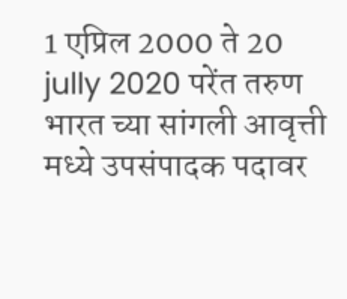1 एप्रिल 2000 ते 20 jully 2020 परेंत तरुण भारत च्या सांगली आवृत्ती मध्ये उपसंपादक पदावर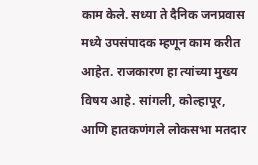काम केले. सध्या ते दैनिक जनप्रवास मध्ये उपसंपादक म्हणून काम करीत आहेत. राजकारण हा त्यांच्या मुख्य विषय आहे. सांगली, कोल्हापूर, आणि हातकणंगले लोकसभा मतदार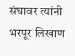संघावर त्यांनी भरपूर लिखाण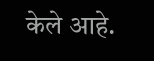केले आहे.